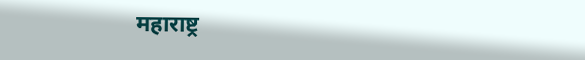महाराष्ट्र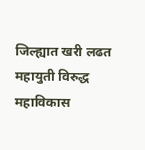जिल्ह्यात खरी लढत महायुती विरुद्ध महाविकास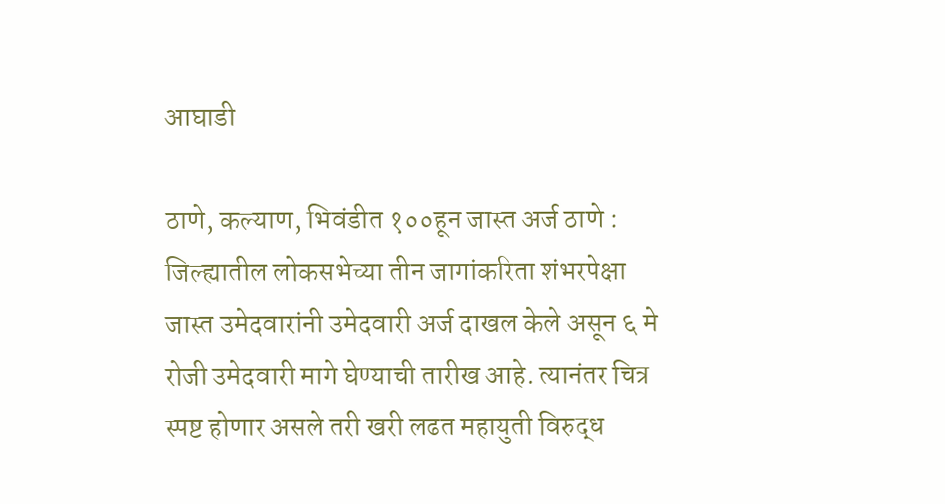आघाडी

ठाणे, कल्याण, भिवंडीत १००हून जास्त अर्ज ठाणे : जिल्ह्यातील लोकसभेच्या तीन जागांकरिता शंभरपेक्षा जास्त उमेदवारांनी उमेदवारी अर्ज दाखल केले असून ६ मे रोजी उमेदवारी मागे घेण्याची तारीख आहे. त्यानंतर चित्र स्पष्ट होणार असले तरी खरी लढत महायुती विरुद्ध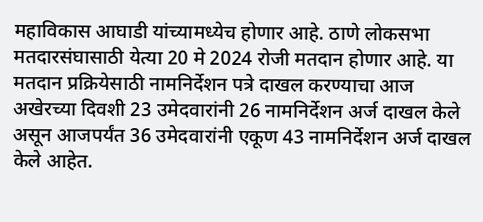महाविकास आघाडी यांच्यामध्येच होणार आहे. ठाणे लोकसभा मतदारसंघासाठी येत्या 20 मे 2024 रोजी मतदान होणार आहे. या मतदान प्रक्रियेसाठी नामनिर्देशन पत्रे दाखल करण्याचा आज अखेरच्या दिवशी 23 उमेदवारांनी 26 नामनिर्देशन अर्ज दाखल केले असून आजपर्यंत 36 उमेदवारांनी एकूण 43 नामनिर्देशन अर्ज दाखल केले आहेत.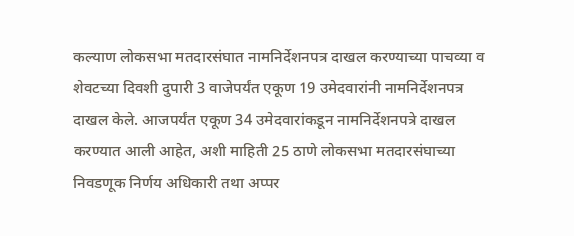कल्याण लोकसभा मतदारसंघात नामनिर्देशनपत्र दाखल करण्याच्या पाचव्या व शेवटच्या दिवशी दुपारी 3 वाजेपर्यंत एकूण 19 उमेदवारांनी नामनिर्देशनपत्र दाखल केले. आजपर्यंत एकूण 34 उमेदवारांकडून नामनिर्देशनपत्रे दाखल करण्यात आली आहेत, अशी माहिती 25 ठाणे लोकसभा मतदारसंघाच्या निवडणूक निर्णय अधिकारी तथा अप्पर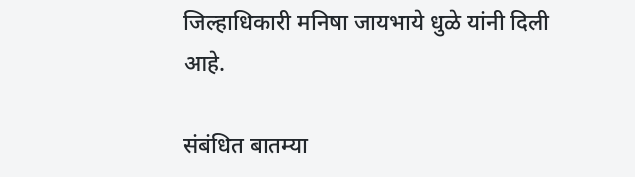जिल्हाधिकारी मनिषा जायभाये धुळे यांनी दिली आहे.

संबंधित बातम्या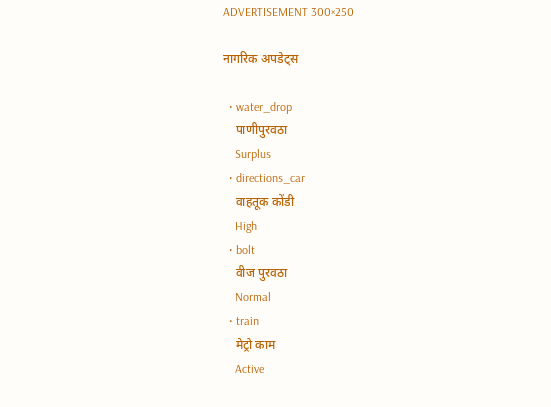ADVERTISEMENT 300×250

नागरिक अपडेट्स

  • water_drop
    पाणीपुरवठा
    Surplus
  • directions_car
    वाहतूक कोंडी
    High
  • bolt
    वीज पुरवठा
    Normal
  • train
    मेट्रो काम
    Active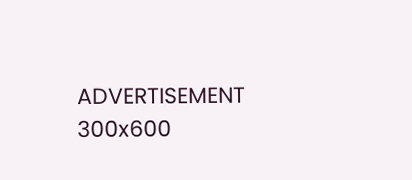ADVERTISEMENT 300x600